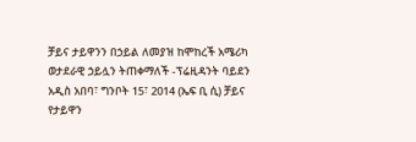ቻይና ታይዋንን በኃይል ለመያዝ ከሞከረች አሜሪካ ወታደራዊ ኃይሏን ትጠቀማለች -ፕሬዚዳንት ባይደን
አዲስ አበባ፣ ግንቦት 15፣ 2014 (ኤፍ ቢ ሲ) ቻይና የታይዋን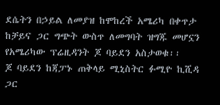ደሴትን በኃይል ለመያዝ ከሞከረች አሜሪካ በቀጥታ ከቻይና ጋር ግጭት ውስጥ ለመግባት ዝግጁ መሆኗን የአሜሪካው ፕሬዚዳንት ጆ ባይደን አስታወቁ፡፡
ጆ ባይደን ከጃፓኑ ጠቅላይ ሚኒስትር ፉሚዮ ኪሺዳ ጋር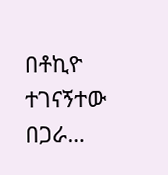በቶኪዮ ተገናኝተው በጋራ…